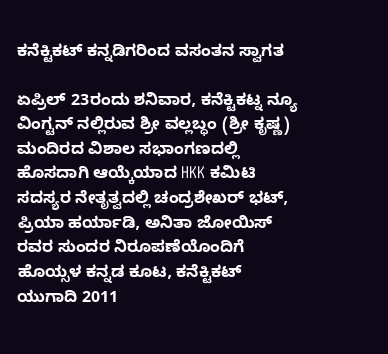ಕನೆಕ್ಟಿಕಟ್ ಕನ್ನಡಿಗರಿಂದ ವಸಂತನ ಸ್ವಾಗತ

ಏಪ್ರಿಲ್ 23ರಂದು ಶನಿವಾರ, ಕನೆಕ್ಟಿಕಟ್ನ ನ್ಯೂ ವಿಂಗ್ಟನ್ ನಲ್ಲಿರುವ ಶ್ರೀ ವಲ್ಲಬ್ಧಂ (ಶ್ರೀ ಕೃಷ್ಣ) ಮಂದಿರದ ವಿಶಾಲ ಸಭಾಂಗಣದಲ್ಲಿ ಹೊಸದಾಗಿ ಆಯ್ಕೆಯಾದ HKK ಕಮಿಟಿ ಸದಸ್ಯರ ನೇತೃತ್ವದಲ್ಲಿ ಚಂದ್ರಶೇಖರ್ ಭಟ್, ಪ್ರಿಯಾ ಹರ್ಯಾಡಿ, ಅನಿತಾ ಜೋಯಿಸ್ ರವರ ಸುಂದರ ನಿರೂಪಣೆಯೊಂದಿಗೆ ಹೊಯ್ಸಳ ಕನ್ನಡ ಕೂಟ, ಕನೆಕ್ಟಿಕಟ್ ಯುಗಾದಿ 2011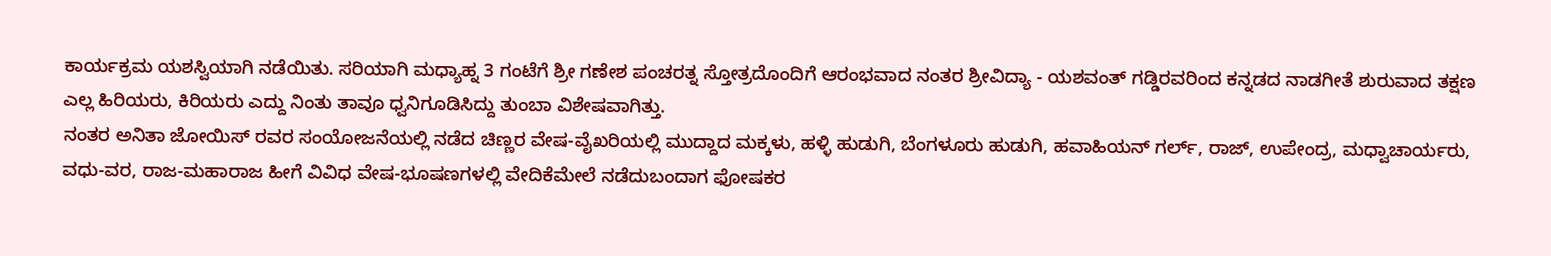ಕಾರ್ಯಕ್ರಮ ಯಶಸ್ವಿಯಾಗಿ ನಡೆಯಿತು. ಸರಿಯಾಗಿ ಮಧ್ಯಾಹ್ನ 3 ಗಂಟೆಗೆ ಶ್ರೀ ಗಣೇಶ ಪಂಚರತ್ನ ಸ್ತೋತ್ರದೊಂದಿಗೆ ಆರಂಭವಾದ ನಂತರ ಶ್ರೀವಿದ್ಯಾ - ಯಶವಂತ್ ಗಡ್ಡಿರವರಿಂದ ಕನ್ನಡದ ನಾಡಗೀತೆ ಶುರುವಾದ ತಕ್ಷಣ ಎಲ್ಲ ಹಿರಿಯರು, ಕಿರಿಯರು ಎದ್ದು ನಿಂತು ತಾವೂ ಧ್ವನಿಗೂಡಿಸಿದ್ದು ತುಂಬಾ ವಿಶೇಷವಾಗಿತ್ತು.
ನಂತರ ಅನಿತಾ ಜೋಯಿಸ್ ರವರ ಸಂಯೋಜನೆಯಲ್ಲಿ ನಡೆದ ಚಿಣ್ಣರ ವೇಷ-ವೈಖರಿಯಲ್ಲಿ ಮುದ್ದಾದ ಮಕ್ಕಳು, ಹಳ್ಳಿ ಹುಡುಗಿ, ಬೆಂಗಳೂರು ಹುಡುಗಿ, ಹವಾಹಿಯನ್ ಗರ್ಲ್, ರಾಜ್, ಉಪೇಂದ್ರ, ಮಧ್ವಾಚಾರ್ಯರು, ವಧು-ವರ, ರಾಜ-ಮಹಾರಾಜ ಹೀಗೆ ವಿವಿಧ ವೇಷ-ಭೂಷಣಗಳಲ್ಲಿ ವೇದಿಕೆಮೇಲೆ ನಡೆದುಬಂದಾಗ ಫೋಷಕರ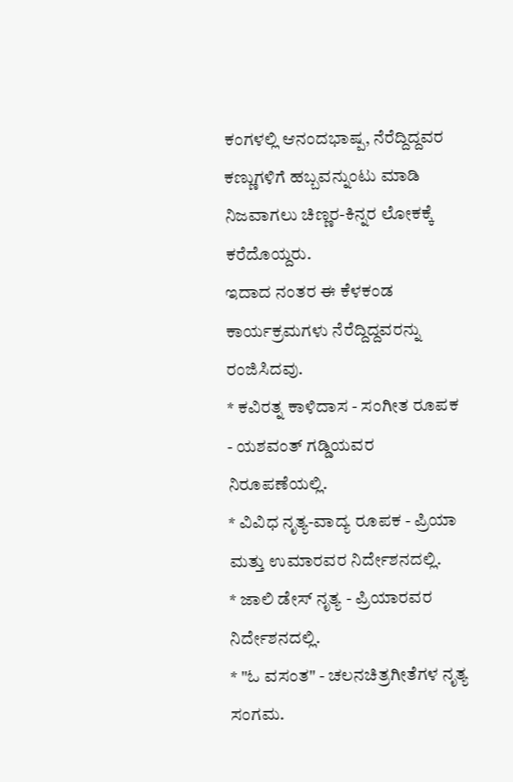ಕಂಗಳಲ್ಲಿ ಆನಂದಭಾಷ್ಪ, ನೆರೆದ್ದಿದ್ದವರ ಕಣ್ಣುಗಳಿಗೆ ಹಬ್ಬವನ್ನುಂಟು ಮಾಡಿ ನಿಜವಾಗಲು ಚಿಣ್ಣರ-ಕಿನ್ನರ ಲೋಕಕ್ಕೆ ಕರೆದೊಯ್ದರು.
ಇದಾದ ನಂತರ ಈ ಕೆಳಕಂಡ ಕಾರ್ಯಕ್ರಮಗಳು ನೆರೆದ್ದಿದ್ದವರನ್ನು ರಂಜಿಸಿದವು.
* ಕವಿರತ್ನ ಕಾಳಿದಾಸ - ಸಂಗೀತ ರೂಪಕ - ಯಶವಂತ್ ಗಡ್ಡಿಯವರ ನಿರೂಪಣೆಯಲ್ಲಿ.
* ವಿವಿಧ ನೃತ್ಯ-ವಾದ್ಯ ರೂಪಕ - ಪ್ರಿಯಾ ಮತ್ತು ಉಮಾರವರ ನಿರ್ದೇಶನದಲ್ಲಿ.
* ಜಾಲಿ ಡೇಸ್ ನೃತ್ಯ - ಪ್ರಿಯಾರವರ ನಿರ್ದೇಶನದಲ್ಲಿ.
* "ಓ ವಸಂತ" - ಚಲನಚಿತ್ರಗೀತೆಗಳ ನೃತ್ಯ ಸಂಗಮ.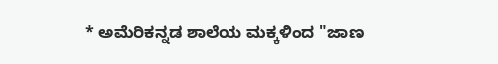* ಅಮೆರಿಕನ್ನಡ ಶಾಲೆಯ ಮಕ್ಕಳಿಂದ "ಜಾಣ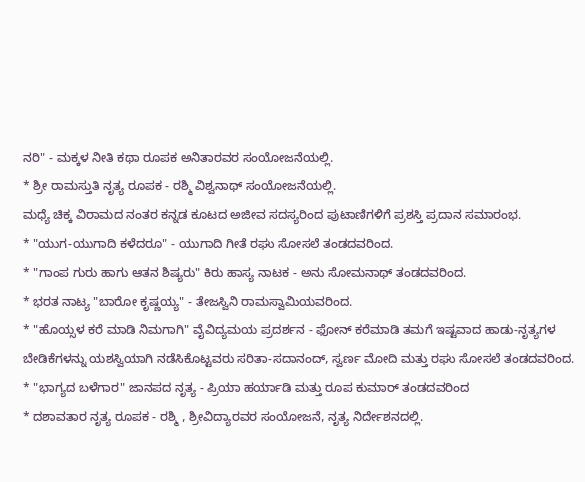ನರಿ" - ಮಕ್ಕಳ ನೀತಿ ಕಥಾ ರೂಪಕ ಅನಿತಾರವರ ಸಂಯೋಜನೆಯಲ್ಲಿ.
* ಶ್ರೀ ರಾಮಸ್ತುತಿ ನೃತ್ಯ ರೂಪಕ - ರಶ್ಮಿ ವಿಶ್ವನಾಥ್ ಸಂಯೋಜನೆಯಲ್ಲಿ.
ಮಧ್ಯೆ ಚಿಕ್ಕ ವಿರಾಮದ ನಂತರ ಕನ್ನಡ ಕೂಟದ ಅಜೀವ ಸದಸ್ಯರಿಂದ ಪುಟಾಣಿಗಳಿಗೆ ಪ್ರಶಸ್ತಿ ಪ್ರದಾನ ಸಮಾರಂಭ.
* "ಯುಗ-ಯುಗಾದಿ ಕಳೆದರೂ" - ಯುಗಾದಿ ಗೀತೆ ರಘು ಸೋಸಲೆ ತಂಡದವರಿಂದ.
* "ಗಾಂಪ ಗುರು ಹಾಗು ಆತನ ಶಿಷ್ಯರು" ಕಿರು ಹಾಸ್ಯ ನಾಟಕ - ಅನು ಸೋಮನಾಥ್ ತಂಡದವರಿಂದ.
* ಭರತ ನಾಟ್ಯ "ಬಾರೋ ಕೃಷ್ಣಯ್ಯ" - ತೇಜಸ್ವಿನಿ ರಾಮಸ್ವಾಮಿಯವರಿಂದ.
* "ಹೊಯ್ಸಳ ಕರೆ ಮಾಡಿ ನಿಮಗಾಗಿ" ವೈವಿದ್ಯಮಯ ಪ್ರದರ್ಶನ - ಫೋನ್ ಕರೆಮಾಡಿ ತಮಗೆ ಇಷ್ಟವಾದ ಹಾಡು-ನೃತ್ಯಗಳ ಬೇಡಿಕೆಗಳನ್ನು ಯಶಸ್ವಿಯಾಗಿ ನಡೆಸಿಕೊಟ್ಟವರು ಸರಿತಾ-ಸದಾನಂದ್, ಸ್ವರ್ಣ ಮೋದಿ ಮತ್ತು ರಘು ಸೋಸಲೆ ತಂಡದವರಿಂದ.
* "ಭಾಗ್ಯದ ಬಳೆಗಾರ" ಜಾನಪದ ನೃತ್ಯ - ಪ್ರಿಯಾ ಹರ್ಯಾಡಿ ಮತ್ತು ರೂಪ ಕುಮಾರ್ ತಂಡದವರಿಂದ
* ದಶಾವತಾರ ನೃತ್ಯ ರೂಪಕ - ರಶ್ಮಿ , ಶ್ರೀವಿದ್ಯಾರವರ ಸಂಯೋಜನೆ, ನೃತ್ಯ ನಿರ್ದೇಶನದಲ್ಲಿ.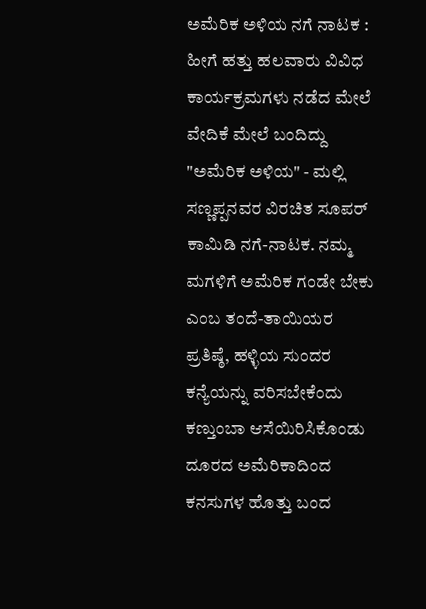ಅಮೆರಿಕ ಅಳಿಯ ನಗೆ ನಾಟಕ : ಹೀಗೆ ಹತ್ತು ಹಲವಾರು ವಿವಿಧ ಕಾರ್ಯಕ್ರಮಗಳು ನಡೆದ ಮೇಲೆ ವೇದಿಕೆ ಮೇಲೆ ಬಂದಿದ್ದು "ಅಮೆರಿಕ ಅಳಿಯ" - ಮಲ್ಲಿ ಸಣ್ಣಪ್ಪನವರ ವಿರಚಿತ ಸೂಪರ್ ಕಾಮಿಡಿ ನಗೆ-ನಾಟಕ. ನಮ್ಮ ಮಗಳಿಗೆ ಅಮೆರಿಕ ಗಂಡೇ ಬೇಕು ಎಂಬ ತಂದೆ-ತಾಯಿಯರ ಪ್ರತಿಷ್ಠೆ, ಹಳ್ಳಿಯ ಸುಂದರ ಕನ್ಯೆಯನ್ನು ವರಿಸಬೇಕೆಂದು ಕಣ್ತುಂಬಾ ಆಸೆಯಿರಿಸಿಕೊಂಡು ದೂರದ ಅಮೆರಿಕಾದಿಂದ ಕನಸುಗಳ ಹೊತ್ತು ಬಂದ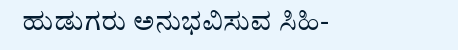ಹುಡುಗರು ಅನುಭವಿಸುವ ಸಿಹಿ-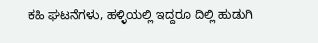ಕಹಿ ಘಟನೆಗಳು, ಹಳ್ಳಿಯಲ್ಲಿ ಇದ್ದರೂ ದಿಲ್ಲಿ ಹುಡುಗಿ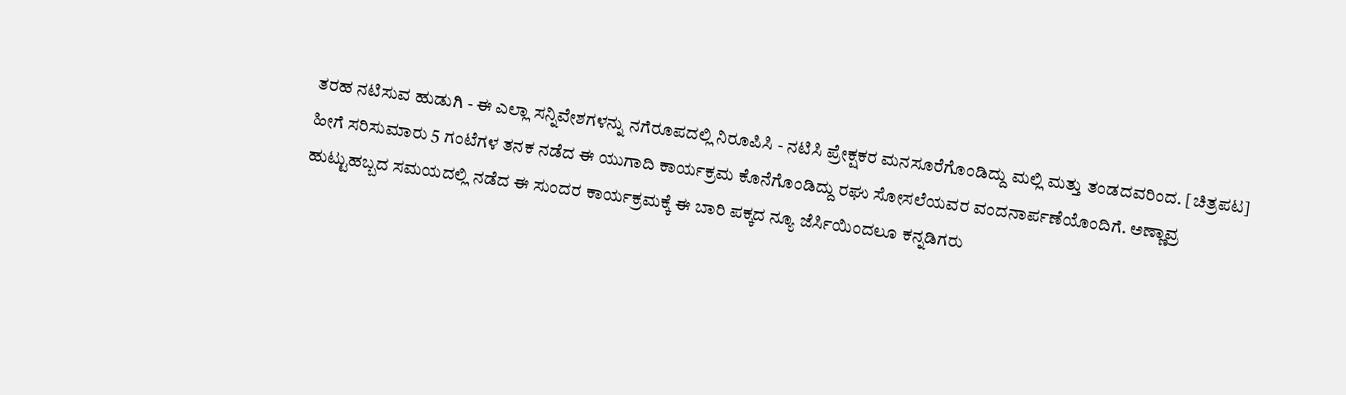ತರಹ ನಟಿಸುವ ಹುಡುಗಿ - ಈ ಎಲ್ಲಾ ಸನ್ನಿವೇಶಗಳನ್ನು ನಗೆರೂಪದಲ್ಲಿ ನಿರೂಪಿಸಿ - ನಟಿಸಿ ಪ್ರೇಕ್ಷಕರ ಮನಸೂರೆಗೊಂಡಿದ್ದು ಮಲ್ಲಿ ಮತ್ತು ತಂಡದವರಿಂದ. [ಚಿತ್ರಪಟ]
ಹೀಗೆ ಸರಿಸುಮಾರು 5 ಗಂಟೆಗಳ ತನಕ ನಡೆದ ಈ ಯುಗಾದಿ ಕಾರ್ಯಕ್ರಮ ಕೊನೆಗೊಂಡಿದ್ದು ರಘು ಸೋಸಲೆಯವರ ವಂದನಾರ್ಪಣೆಯೊಂದಿಗೆ. ಅಣ್ಣಾವ್ರ ಹುಟ್ಟುಹಬ್ಬದ ಸಮಯದಲ್ಲಿ ನಡೆದ ಈ ಸುಂದರ ಕಾರ್ಯಕ್ರಮಕ್ಕೆ ಈ ಬಾರಿ ಪಕ್ಕದ ನ್ಯೂ ಜೆರ್ಸಿಯಿಂದಲೂ ಕನ್ನಡಿಗರು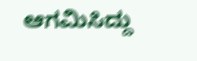ಆಗಮಿಸಿದ್ದು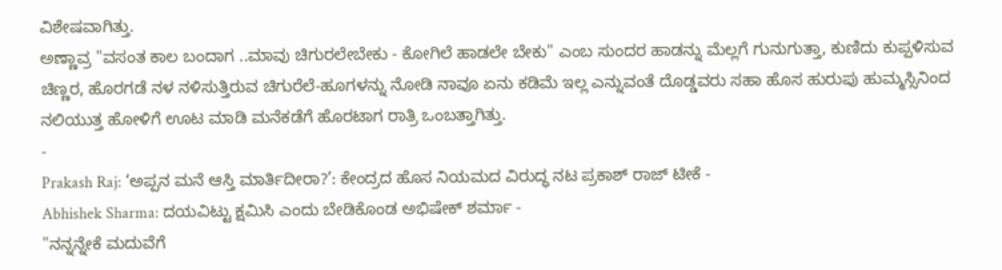ವಿಶೇಷವಾಗಿತ್ತು.
ಅಣ್ಣಾವ್ರ "ವಸಂತ ಕಾಲ ಬಂದಾಗ ..ಮಾವು ಚಿಗುರಲೇಬೇಕು - ಕೋಗಿಲೆ ಹಾಡಲೇ ಬೇಕು" ಎಂಬ ಸುಂದರ ಹಾಡನ್ನು ಮೆಲ್ಲಗೆ ಗುನುಗುತ್ತಾ, ಕುಣಿದು ಕುಪ್ಪಳಿಸುವ ಚಿಣ್ಣರ, ಹೊರಗಡೆ ನಳ ನಳಿಸುತ್ತಿರುವ ಚಿಗುರೆಲೆ-ಹೂಗಳನ್ನು ನೋಡಿ ನಾವೂ ಏನು ಕಡಿಮೆ ಇಲ್ಲ ಎನ್ನುವಂತೆ ದೊಡ್ಡವರು ಸಹಾ ಹೊಸ ಹುರುಪು ಹುಮ್ಮಸ್ಸಿನಿಂದ ನಲಿಯುತ್ತ ಹೋಳಿಗೆ ಊಟ ಮಾಡಿ ಮನೆಕಡೆಗೆ ಹೊರಟಾಗ ರಾತ್ರಿ ಒಂಬತ್ತಾಗಿತ್ತು.
-
Prakash Raj: ‘ಅಪ್ಪನ ಮನೆ ಆಸ್ತಿ ಮಾರ್ತಿದೀರಾ?’: ಕೇಂದ್ರದ ಹೊಸ ನಿಯಮದ ವಿರುದ್ಧ ನಟ ಪ್ರಕಾಶ್ ರಾಜ್ ಟೀಕೆ -
Abhishek Sharma: ದಯವಿಟ್ಟು ಕ್ಷಮಿಸಿ ಎಂದು ಬೇಡಿಕೊಂಡ ಅಭಿಷೇಕ್ ಶರ್ಮಾ -
"ನನ್ನನ್ನೇಕೆ ಮದುವೆಗೆ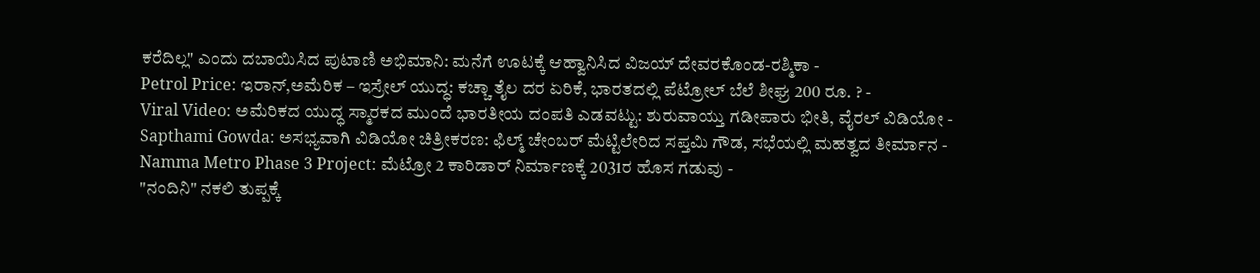ಕರೆದಿಲ್ಲ" ಎಂದು ದಬಾಯಿಸಿದ ಪುಟಾಣಿ ಅಭಿಮಾನಿ: ಮನೆಗೆ ಊಟಕ್ಕೆ ಆಹ್ವಾನಿಸಿದ ವಿಜಯ್ ದೇವರಕೊಂಡ-ರಶ್ಮಿಕಾ -
Petrol Price: ಇರಾನ್,ಅಮೆರಿಕ – ಇಸ್ರೇಲ್ ಯುದ್ಧ: ಕಚ್ಚಾ ತೈಲ ದರ ಏರಿಕೆ, ಭಾರತದಲ್ಲಿ ಪೆಟ್ರೋಲ್ ಬೆಲೆ ಶೀಘ್ರ 200 ರೂ. ? -
Viral Video: ಅಮೆರಿಕದ ಯುದ್ಧ ಸ್ಮಾರಕದ ಮುಂದೆ ಭಾರತೀಯ ದಂಪತಿ ಎಡವಟ್ಟು: ಶುರುವಾಯ್ತು ಗಡೀಪಾರು ಭೀತಿ, ವೈರಲ್ ವಿಡಿಯೋ -
Sapthami Gowda: ಅಸಭ್ಯವಾಗಿ ವಿಡಿಯೋ ಚಿತ್ರೀಕರಣ: ಫಿಲ್ಮ್ ಚೇಂಬರ್ ಮೆಟ್ಟಿಲೇರಿದ ಸಪ್ತಮಿ ಗೌಡ, ಸಭೆಯಲ್ಲಿ ಮಹತ್ವದ ತೀರ್ಮಾನ -
Namma Metro Phase 3 Project: ಮೆಟ್ರೋ 2 ಕಾರಿಡಾರ್ ನಿರ್ಮಾಣಕ್ಕೆ 2031ರ ಹೊಸ ಗಡುವು -
"ನಂದಿನಿ" ನಕಲಿ ತುಪ್ಪಕ್ಕೆ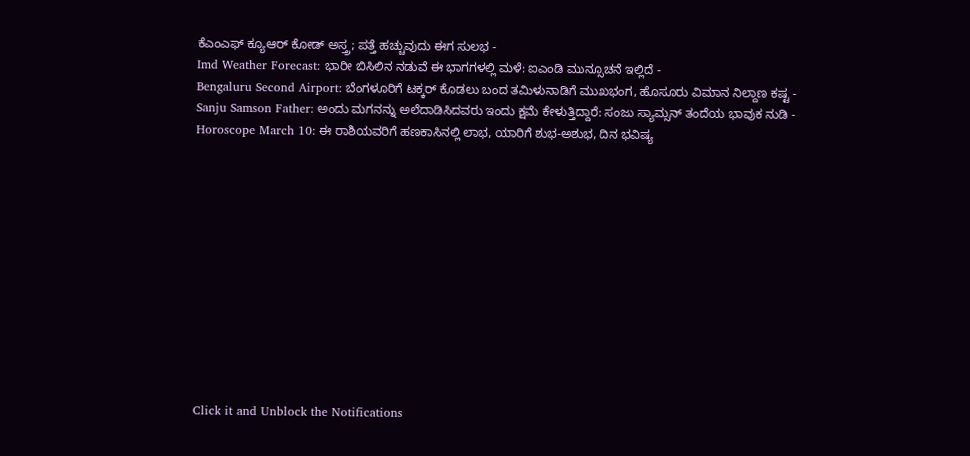ಕೆಎಂಎಫ್ ಕ್ಯೂಆರ್ ಕೋಡ್ ಅಸ್ತ್ರ; ಪತ್ತೆ ಹಚ್ಚುವುದು ಈಗ ಸುಲಭ -
Imd Weather Forecast: ಭಾರೀ ಬಿಸಿಲಿನ ನಡುವೆ ಈ ಭಾಗಗಳಲ್ಲಿ ಮಳೆ: ಐಎಂಡಿ ಮುನ್ಸೂಚನೆ ಇಲ್ಲಿದೆ -
Bengaluru Second Airport: ಬೆಂಗಳೂರಿಗೆ ಟಕ್ಕರ್ ಕೊಡಲು ಬಂದ ತಮಿಳುನಾಡಿಗೆ ಮುಖಭಂಗ, ಹೊಸೂರು ವಿಮಾನ ನಿಲ್ದಾಣ ಕಷ್ಟ -
Sanju Samson Father: ಅಂದು ಮಗನನ್ನು ಅಲೆದಾಡಿಸಿದವರು ಇಂದು ಕ್ಷಮೆ ಕೇಳುತ್ತಿದ್ದಾರೆ: ಸಂಜು ಸ್ಯಾಮ್ಸನ್ ತಂದೆಯ ಭಾವುಕ ನುಡಿ -
Horoscope March 10: ಈ ರಾಶಿಯವರಿಗೆ ಹಣಕಾಸಿನಲ್ಲಿ ಲಾಭ, ಯಾರಿಗೆ ಶುಭ-ಅಶುಭ, ದಿನ ಭವಿಷ್ಯ












Click it and Unblock the Notifications